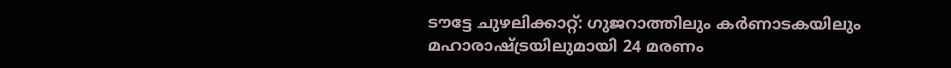ടൗട്ടേ ചുഴലിക്കാറ്റ്: ഗുജറാത്തിലും കര്‍ണാടകയിലും മഹാരാഷ്ട്രയിലുമായി 24 മരണം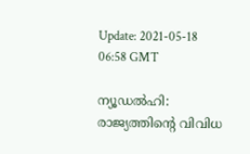Update: 2021-05-18 06:58 GMT

ന്യൂഡല്‍ഹി: രാജ്യത്തിന്റെ വിവിധ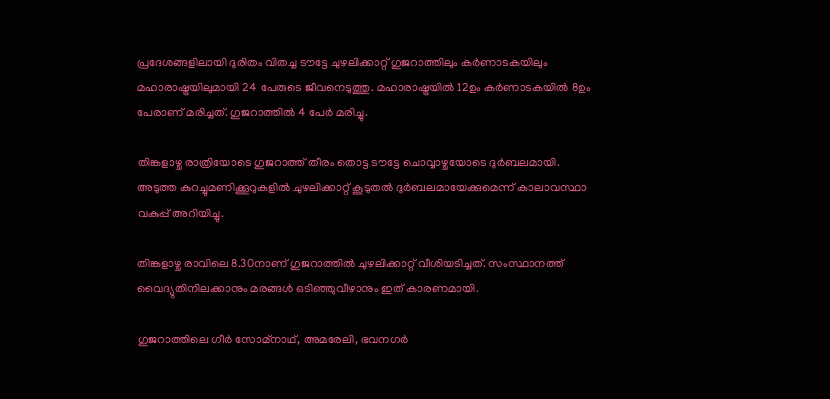പ്രദേശങ്ങളിലായി ദുരിതം വിതച്ച ടൗട്ടേ ചുഴലിക്കാറ്റ് ഗുജറാത്തിലും കര്‍ണാടകയിലും മഹാരാഷ്ട്രയിലുമായി 24 പേരുടെ ജീവനെടുത്തു. മഹാരാഷ്ട്രയില്‍ 12ഉം കര്‍ണാടകയില്‍ 8ഉം പേരാണ് മരിച്ചത്. ഗുജറാത്തില്‍ 4 പേര്‍ മരിച്ചു.

തിങ്കളാഴ്ച രാത്രിയോടെ ഗുജറാത്ത് തീരം തൊട്ട ടൗട്ടേ ചൊവ്വാഴ്ചയോടെ ദുര്‍ബലമായി. അടുത്ത കുറച്ചുമണിക്കൂറുകളില്‍ ചുഴലിക്കാറ്റ് കൂടുതല്‍ ദുര്‍ബലമായേക്കുമെന്ന് കാലാവസ്ഥാ വകുപ്പ് അറിയിച്ചു.

തിങ്കളാഴ്ച രാവിലെ 8.30നാണ് ഗുജറാത്തില്‍ ചുഴലിക്കാറ്റ് വീശിയടിച്ചത്. സംസ്ഥാനത്ത് വൈദ്യുതിനിലക്കാനും മരങ്ങള്‍ ഒടിഞ്ഞുവീഴാനും ഇത് കാരണമായി.

ഗുജറാത്തിലെ ഗീര്‍ സോമ്‌നാഥ്, അമരേലി, ഭവനഗര്‍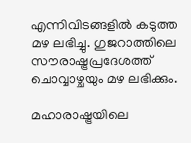എന്നിവിടങ്ങളില്‍ കടുത്ത മഴ ലഭിച്ചു. ഗുജറാത്തിലെ സൗരാഷ്ട്രപ്രദേശത്ത് ചൊവ്വാഴ്ചയും മഴ ലഭിക്കും.

മഹാരാഷ്ട്രയിലെ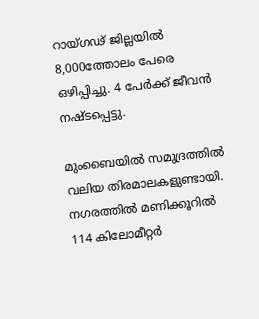റായ്ഗഢ് ജില്ലയില്‍ 8,000ത്തോലം പേരെ ഒഴിപ്പിച്ചു. 4 പേര്‍ക്ക് ജീവന്‍ നഷ്ടപ്പെട്ടു.

മുംബൈയില്‍ സമുദ്രത്തില്‍ വലിയ തിരമാലകളുണ്ടായി. നഗരത്തില്‍ മണിക്കൂറില്‍ 114 കിലോമീറ്റര്‍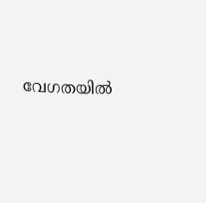വേഗതയില്‍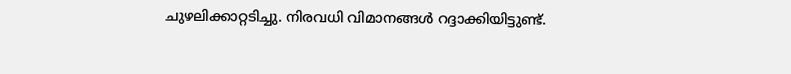ചുഴലിക്കാറ്റടിച്ചു. നിരവധി വിമാനങ്ങള്‍ റദ്ദാക്കിയിട്ടുണ്ട്.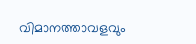വിമാനത്താവളവും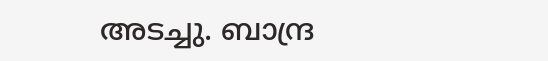അടച്ചു. ബാന്ദ്ര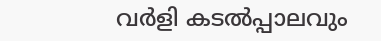വര്‍ളി കടല്‍പ്പാലവും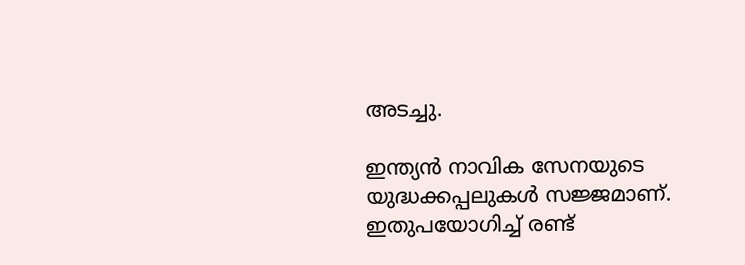അടച്ചു.

ഇന്ത്യന്‍ നാവിക സേനയുടെ യുദ്ധക്കപ്പലുകള്‍ സജ്ജമാണ്. ഇതുപയോഗിച്ച് രണ്ട്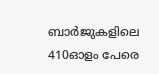ബാര്‍ജുകളിലെ 410ഓളം പേരെ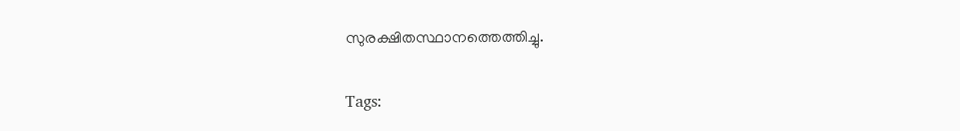സുരക്ഷിതസ്ഥാനത്തെത്തിച്ചു.

Tags: